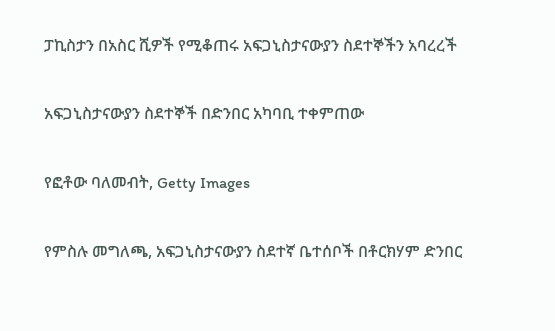ፓኪስታን በአስር ሺዎች የሚቆጠሩ አፍጋኒስታናውያን ስደተኞችን አባረረች

አፍጋኒስታናውያን ስደተኞች በድንበር አካባቢ ተቀምጠው

የፎቶው ባለመብት, Getty Images

የምስሉ መግለጫ, አፍጋኒስታናውያን ስደተኛ ቤተሰቦች በቶርክሃም ድንበር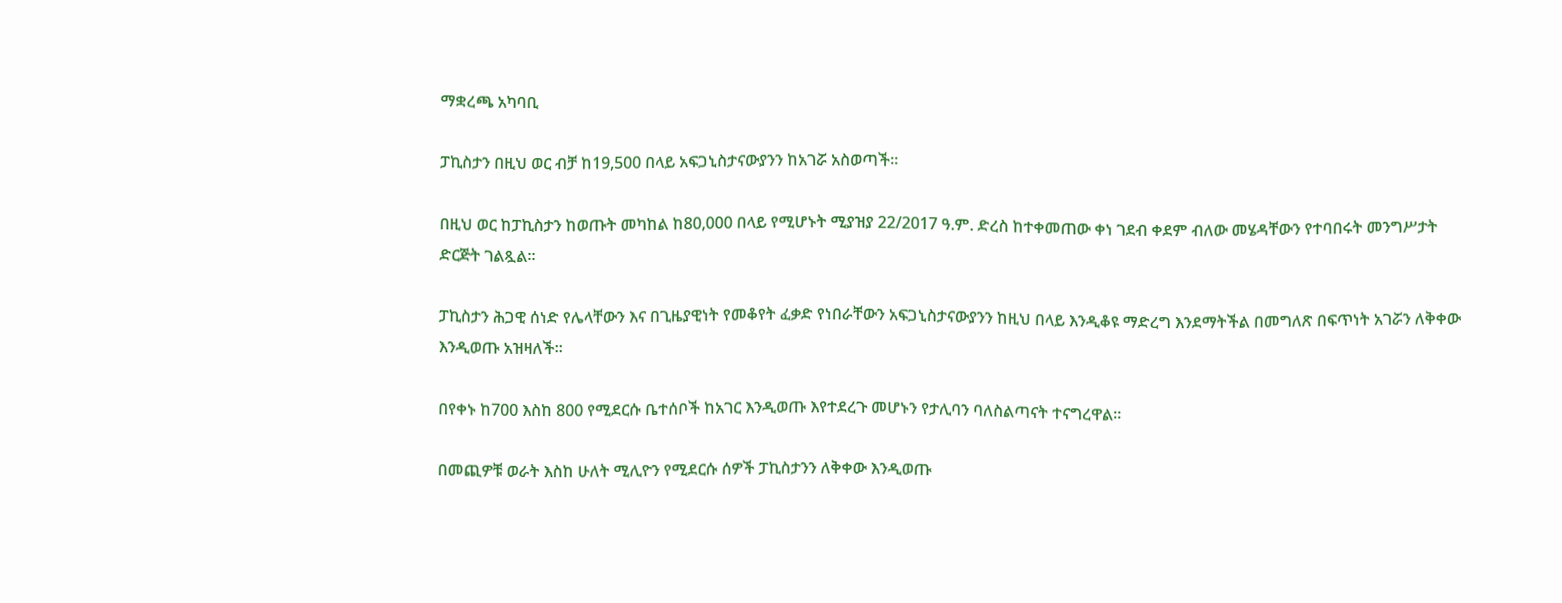ማቋረጫ አካባቢ

ፓኪስታን በዚህ ወር ብቻ ከ19,500 በላይ አፍጋኒስታናውያንን ከአገሯ አስወጣች።

በዚህ ወር ከፓኪስታን ከወጡት መካከል ከ80,000 በላይ የሚሆኑት ሚያዝያ 22/2017 ዓ.ም. ድረስ ከተቀመጠው ቀነ ገደብ ቀደም ብለው መሄዳቸውን የተባበሩት መንግሥታት ድርጅት ገልጿል።

ፓኪስታን ሕጋዊ ሰነድ የሌላቸውን እና በጊዜያዊነት የመቆየት ፈቃድ የነበራቸውን አፍጋኒስታናውያንን ከዚህ በላይ እንዲቆዩ ማድረግ እንደማትችል በመግለጽ በፍጥነት አገሯን ለቅቀው እንዲወጡ አዝዛለች።

በየቀኑ ከ700 እስከ 800 የሚደርሱ ቤተሰቦች ከአገር እንዲወጡ እየተደረጉ መሆኑን የታሊባን ባለስልጣናት ተናግረዋል።

በመጪዎቹ ወራት እስከ ሁለት ሚሊዮን የሚደርሱ ሰዎች ፓኪስታንን ለቅቀው እንዲወጡ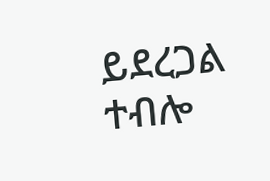ይደረጋል ተብሎ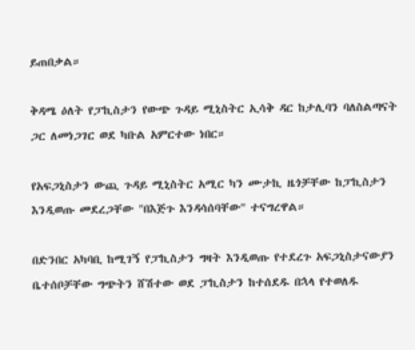ይጠበቃል።

ቅዳሜ ዕለት የፓኪስታን የውጭ ጉዳይ ሚኒስትር ኢሳቅ ዳር ከታሊባን ባለስልጣናት ጋር ለመነጋገር ወደ ካቡል አምርተው ነበር።

የአፍጋኒስታን ውጪ ጉዳይ ሚኒስትር አሚር ካን ሙታኪ ዜጎቻቸው ከፓኪስታን እንዲወጡ መደረጋቸው "በእጅጉ እንዳሳሰባቸው" ተናግረዋል።

በድንበር አካባቢ ከሚገኝ የፓኪስታን ግዛት እንዲወጡ የተደረጉ አፍጋኒስታናውያን ቤተሰቦቻቸው ግጭትን ሸሽተው ወደ ፓኪስታን ከተሰደዱ በኋላ የተወለዱ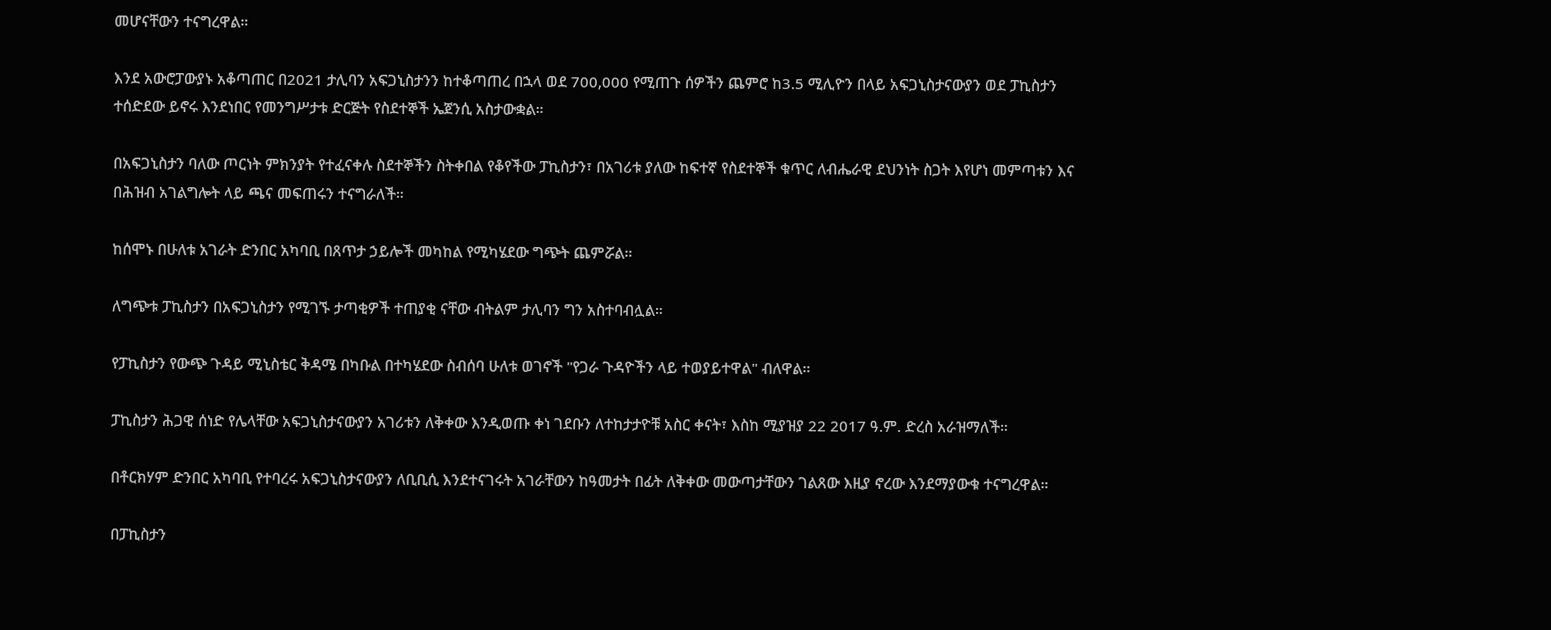መሆናቸውን ተናግረዋል።

እንደ አውሮፓውያኑ አቆጣጠር በ2021 ታሊባን አፍጋኒስታንን ከተቆጣጠረ በኋላ ወደ 700,000 የሚጠጉ ሰዎችን ጨምሮ ከ3.5 ሚሊዮን በላይ አፍጋኒስታናውያን ወደ ፓኪስታን ተሰድደው ይኖሩ እንደነበር የመንግሥታቱ ድርጅት የስደተኞች ኤጀንሲ አስታውቋል።

በአፍጋኒስታን ባለው ጦርነት ምክንያት የተፈናቀሉ ስደተኞችን ስትቀበል የቆየችው ፓኪስታን፣ በአገሪቱ ያለው ከፍተኛ የስደተኞች ቁጥር ለብሔራዊ ደህንነት ስጋት እየሆነ መምጣቱን እና በሕዝብ አገልግሎት ላይ ጫና መፍጠሩን ተናግራለች።

ከሰሞኑ በሁለቱ አገራት ድንበር አካባቢ በጸጥታ ኃይሎች መካከል የሚካሄደው ግጭት ጨምሯል።

ለግጭቱ ፓኪስታን በአፍጋኒስታን የሚገኙ ታጣቂዎች ተጠያቂ ናቸው ብትልም ታሊባን ግን አስተባብሏል።

የፓኪስታን የውጭ ጉዳይ ሚኒስቴር ቅዳሜ በካቡል በተካሄደው ስብሰባ ሁለቱ ወገኖች "የጋራ ጉዳዮችን ላይ ተወያይተዋል" ብለዋል።

ፓኪስታን ሕጋዊ ሰነድ የሌላቸው አፍጋኒስታናውያን አገሪቱን ለቅቀው እንዲወጡ ቀነ ገደቡን ለተከታታዮቹ አስር ቀናት፣ እስከ ሚያዝያ 22 2017 ዓ.ም. ድረስ አራዝማለች።

በቶርክሃም ድንበር አካባቢ የተባረሩ አፍጋኒስታናውያን ለቢቢሲ እንደተናገሩት አገራቸውን ከዓመታት በፊት ለቅቀው መውጣታቸውን ገልጸው እዚያ ኖረው እንደማያውቁ ተናግረዋል።

በፓኪስታን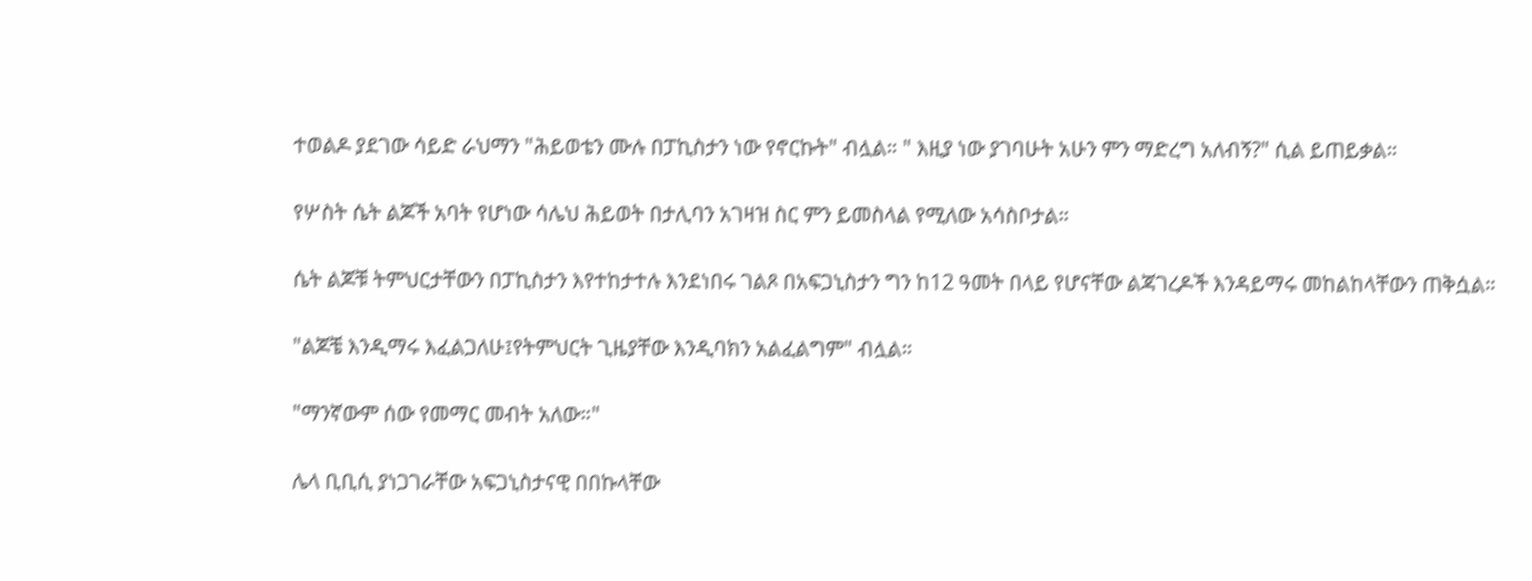ተወልዶ ያደገው ሳይድ ራህማን "ሕይወቴን ሙሉ በፓኪስታን ነው የኖርኩት" ብሏል። " እዚያ ነው ያገባሁት አሁን ምን ማድረግ አለብኝ?" ሲል ይጠይቃል።

የሦስት ሴት ልጆች አባት የሆነው ሳሌህ ሕይወት በታሊባን አገዛዝ ስር ምን ይመስላል የሚለው አሳስቦታል።

ሴት ልጆቹ ትምህርታቸውን በፓኪስታን እየተከታተሉ እንደነበሩ ገልጾ በአፍጋኒስታን ግን ከ12 ዓመት በላይ የሆናቸው ልጃገረዶች እንዳይማሩ መከልከላቸውን ጠቅሷል።

"ልጆቼ እንዲማሩ እፈልጋለሁ፤የትምህርት ጊዜያቸው እንዲባክን አልፈልግም" ብሏል።

"ማንኛውም ሰው የመማር መብት አለው።"

ሌላ ቢቢሲ ያነጋገራቸው አፍጋኒስታናዊ በበኩላቸው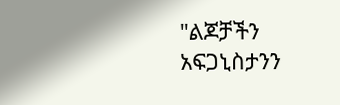"ልጆቻችን አፍጋኒስታንን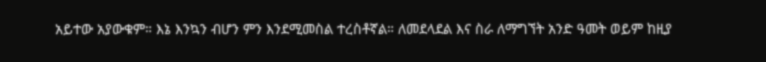አይተው አያውቁም። እኔ እንኳን ብሆን ምን እንደሚመስል ተረስቶኛል። ለመደላደል እና ስራ ለማግኘት አንድ ዓመት ወይም ከዚያ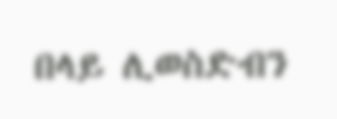በላይ ሊወስድብን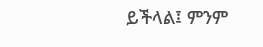ይችላል፤ ምንም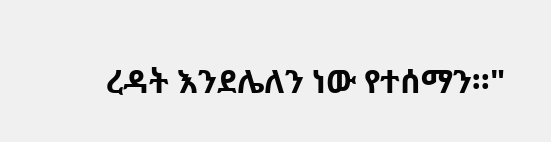ረዳት እንደሌለን ነው የተሰማን።"